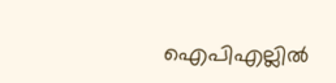ഐപിഎല്ലില്‍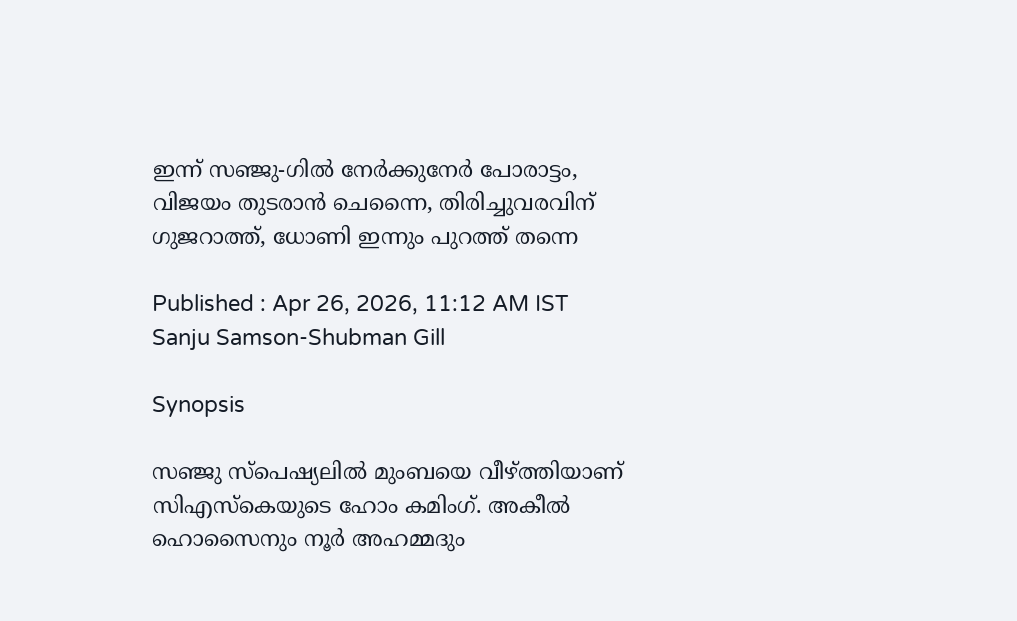ഇന്ന് സഞ്ജു-ഗില്‍ നേര്‍ക്കുനേര്‍ പോരാട്ടം, വിജയം തുടരാന്‍ ചെന്നൈ, തിരിച്ചുവരവിന് ഗുജറാത്ത്, ധോണി ഇന്നും പുറത്ത് തന്നെ

Published : Apr 26, 2026, 11:12 AM IST
Sanju Samson-Shubman Gill

Synopsis

സഞ്ജു സ്പെഷ്യലിൽ മുംബയെ വീഴ്ത്തിയാണ് സിഎസ്കെയുടെ ഹോം കമിംഗ്. അകീൽ ഹൊസൈനും നൂർ അഹമ്മദും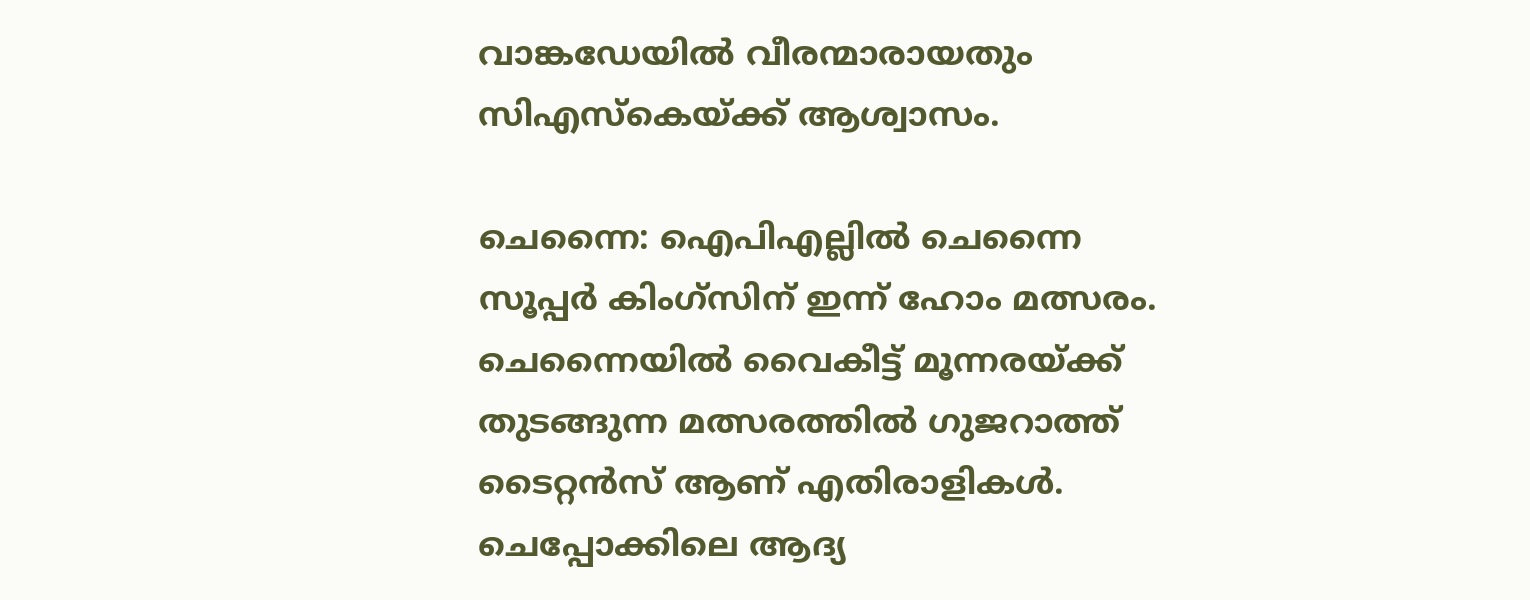വാങ്കഡേയിൽ വീരന്മാരായതും സിഎസ്കെയ്ക്ക് ആശ്വാസം.

ചെന്നൈ: ഐപിഎല്ലിൽ ചെന്നൈ സൂപ്പർ കിംഗ്സിന് ഇന്ന് ഹോം മത്സരം. ചെന്നൈയിൽ വൈകീട്ട് മൂന്നരയ്ക്ക് തുടങ്ങുന്ന മത്സരത്തിൽ ഗുജറാത്ത് ടൈറ്റൻസ് ആണ് എതിരാളികൾ. ചെപ്പോക്കിലെ ആദ്യ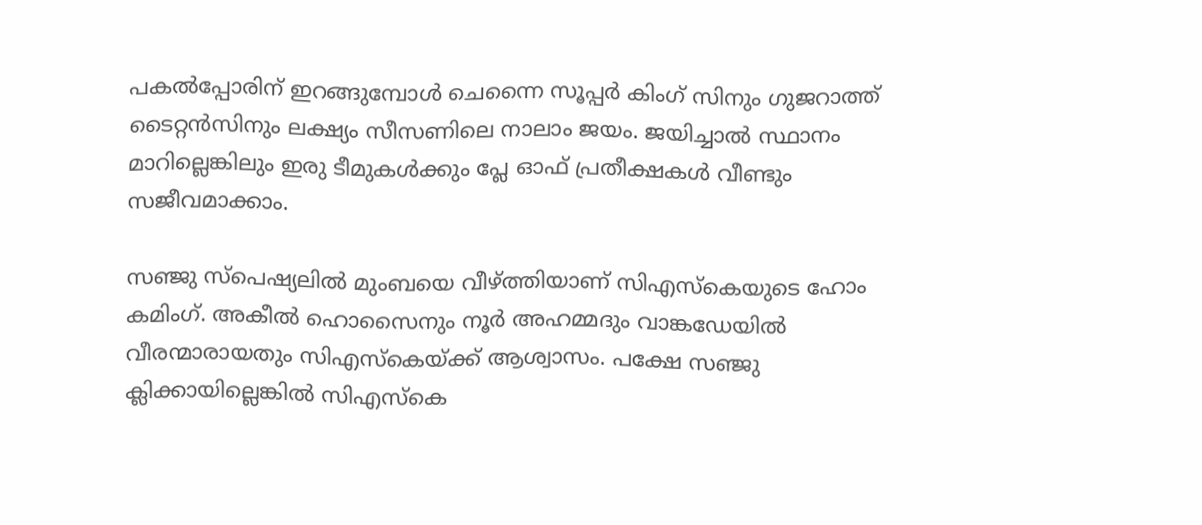പകൽപ്പോരിന് ഇറങ്ങുമ്പോൾ ചെന്നൈ സൂപ്പർ കിംഗ് സിനും ഗുജറാത്ത് ടൈറ്റൻസിനും ലക്ഷ്യം സീസണിലെ നാലാം ജയം. ജയിച്ചാല്‍ സ്ഥാനം മാറില്ലെങ്കിലും ഇരു ടീമുകള്‍ക്കും പ്ലേ ഓഫ് പ്രതീക്ഷകള്‍ വീണ്ടും സജീവമാക്കാം.

സഞ്ജു സ്പെഷ്യലിൽ മുംബയെ വീഴ്ത്തിയാണ് സിഎസ്കെയുടെ ഹോം കമിംഗ്. അകീൽ ഹൊസൈനും നൂർ അഹമ്മദും വാങ്കഡേയിൽ വീരന്മാരായതും സിഎസ്കെയ്ക്ക് ആശ്വാസം. പക്ഷേ സഞ്ജു ക്ലിക്കായില്ലെങ്കിൽ സിഎസ്കെ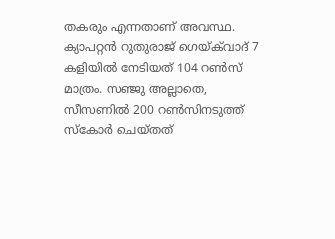തകരും എന്നതാണ് അവസ്ഥ. ക്യാപറ്റൻ റുതുരാജ് ഗെയ്‌ക്‌വാദ് 7 കളിയിൽ നേടിയത് 104 റൺസ് മാത്രം. സഞ്ജു അല്ലാതെ, സീസണിൽ 200 റൺസിനടുത്ത് സ്കോർ ചെയ്തത്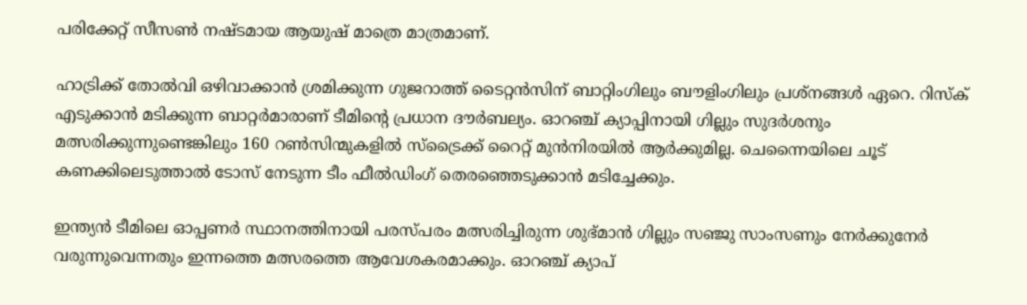പരിക്കേറ്റ് സീസണ്‍ നഷ്ടമായ ആയുഷ് മാത്രെ മാത്രമാണ്.

ഹാട്രിക്ക് തോൽവി ഒഴിവാക്കാൻ ശ്രമിക്കുന്ന ഗുജറാത്ത് ടൈറ്റൻസിന് ബാറ്റിംഗിലും ബൗളിംഗിലും പ്രശ്നങ്ങൾ ഏറെ. റിസ്ക് എടുക്കാൻ മടിക്കുന്ന ബാറ്റർമാരാണ് ടീമിന്‍റെ പ്രധാന ദൗർബല്യം. ഓറഞ്ച് ക്യാപ്പിനായി ഗില്ലും സുദർശനും മത്സരിക്കുന്നുണ്ടെങ്കിലും 160 റൺസിന്മുകളിൽ സ്ട്രൈക്ക് റൈറ്റ് മുൻനിരയിൽ ആർക്കുമില്ല. ചെന്നൈയിലെ ചൂട് കണക്കിലെടുത്താൽ ടോസ് നേടുന്ന ടീം ഫീൽഡിംഗ് തെരഞ്ഞെടുക്കാൻ മടിച്ചേക്കും.

ഇന്ത്യൻ ടീമിലെ ഓപ്പണര്‍ സ്ഥാനത്തിനായി പരസ്പരം മത്സരിച്ചിരുന്ന ശുഭ്മാന്‍ ഗില്ലും സഞ്ജു സാംസണും നേര്‍ക്കുനേര്‍ വരുന്നുവെന്നതും ഇന്നത്തെ മത്സരത്തെ ആവേശകരമാക്കും. ഓറഞ്ച് ക്യാപ്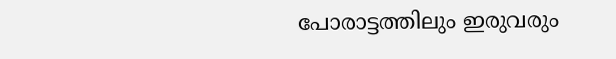പോരാട്ടത്തിലും ഇരുവരും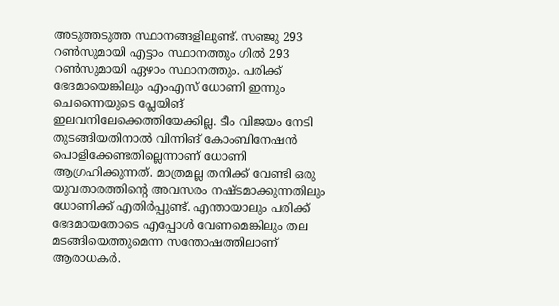അടുത്തടുത്ത സ്ഥാനങ്ങളിലുണ്ട്. സഞ്ജു 293 റണ്‍സുമായി എട്ടാം സ്ഥാനത്തും ഗില്‍ 293 റണ്‍സുമായി ഏഴാം സ്ഥാനത്തും. പരിക്ക് ഭേദമായെങ്കിലും എംഎസ് ധോണി ഇന്നും ചെന്നൈയുടെ പ്ലേയിങ് ഇലവനിലേക്കെത്തിയേക്കില്ല. ടീം വിജയം നേടി തുടങ്ങിയതിനാൽ വിന്നിങ് കോംബിനേഷൻ പൊളിക്കേണ്ടതില്ലെന്നാണ് ധോണി ആഗ്രഹിക്കുന്നത്. മാത്രമല്ല തനിക്ക് വേണ്ടി ഒരു യുവതാരത്തിന്‍റെ അവസരം നഷ്ടമാക്കുന്നതിലും ധോണിക്ക് എതിർപ്പുണ്ട്. എന്തായാലും പരിക്ക് ഭേദമായതോടെ എപ്പോൾ വേണമെങ്കിലും തല മടങ്ങിയെത്തുമെന്ന സന്തോഷത്തിലാണ് ആരാധകർ.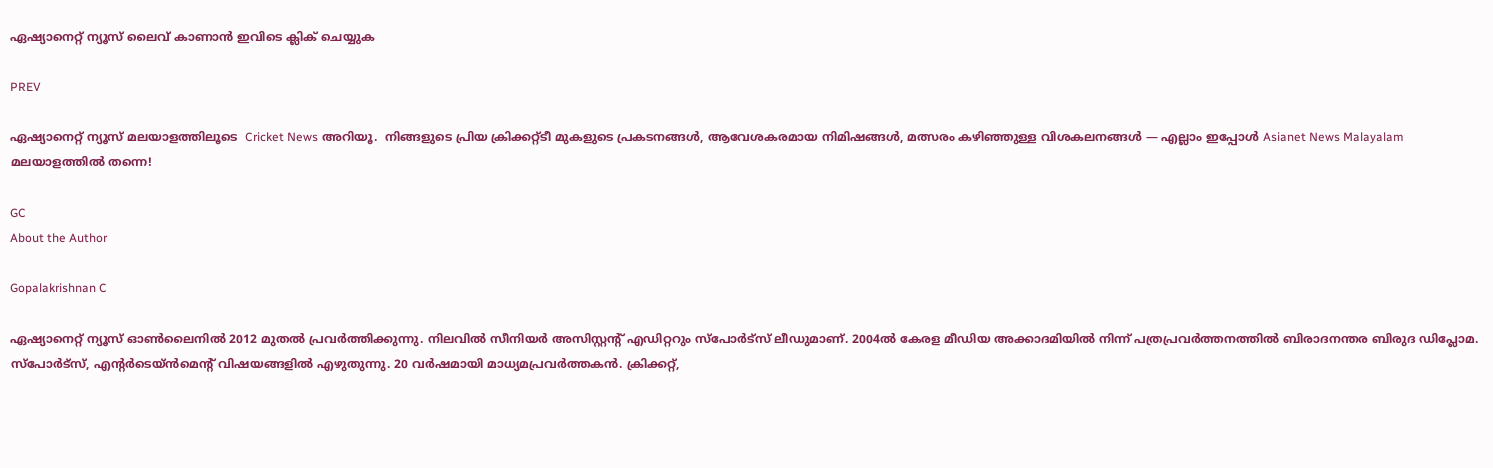ഏഷ്യാനെറ്റ് ന്യൂസ് ലൈവ് കാണാന്‍ ഇവിടെ ക്ലിക് ചെയ്യുക

PREV

ഏഷ്യാനെറ്റ് ന്യൂസ് മലയാളത്തിലൂടെ  Cricket News അറിയൂ.  നിങ്ങളുടെ പ്രിയ ക്രിക്കറ്റ്ടീ മുകളുടെ പ്രകടനങ്ങൾ, ആവേശകരമായ നിമിഷങ്ങൾ, മത്സരം കഴിഞ്ഞുള്ള വിശകലനങ്ങൾ — എല്ലാം ഇപ്പോൾ Asianet News Malayalam മലയാളത്തിൽ തന്നെ!

GC
About the Author

Gopalakrishnan C

ഏഷ്യാനെറ്റ് ന്യൂസ് ഓണ്‍ലൈനില്‍ 2012 മുതല്‍ പ്രവര്‍ത്തിക്കുന്നു. നിലവില്‍ സീനിയര്‍ അസിസ്റ്റന്‍റ് എഡിറ്ററും സ്പോർട്സ് ലീഡുമാണ്. 2004ൽ കേരള മീഡിയ അക്കാദമിയില്‍ നിന്ന് പത്രപ്രവര്‍ത്തനത്തില്‍ ബിരാദനന്തര ബിരുദ ഡിപ്ലോമ. സ്പോര്‍ട്സ്, എന്‍റര്‍ടെയ്ൻമെന്‍റ് വിഷയങ്ങളില്‍ എഴുതുന്നു. 20 വര്‍ഷമായി മാധ്യമപ്രവര്‍ത്തകൻ. ക്രിക്കറ്റ്,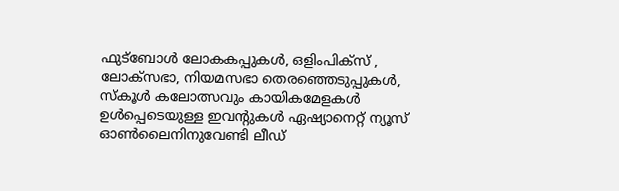ഫുട്ബോള്‍ ലോകകപ്പുകൾ, ഒളിംപിക്സ് , ലോക്സഭാ, നിയമസഭാ തെരഞ്ഞെടുപ്പുകള്‍, സ്കൂള്‍ കലോത്സവും കായികമേളകള്‍ ഉള്‍പ്പെടെയുള്ള ഇവന്‍റുകള്‍ ഏഷ്യാനെറ്റ് ന്യൂസ് ഓണ്‍ലൈനിനുവേണ്ടി ലീഡ്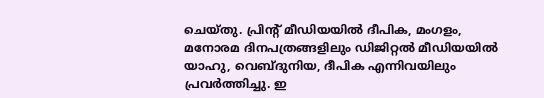ചെയ്തു. പ്രിന്‍റ് മീഡിയയില്‍ ദീപിക, മംഗളം, മനോരമ ദിനപത്രങ്ങളിലും ഡിജിറ്റൽ മീഡിയയില്‍ യാഹു, വെബ്ദുനിയ, ദീപിക എന്നിവയിലും പ്രവര്‍ത്തിച്ചു. ഇ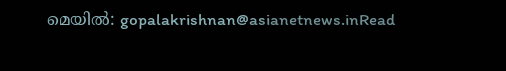മെയില്‍: gopalakrishnan@asianetnews.inRead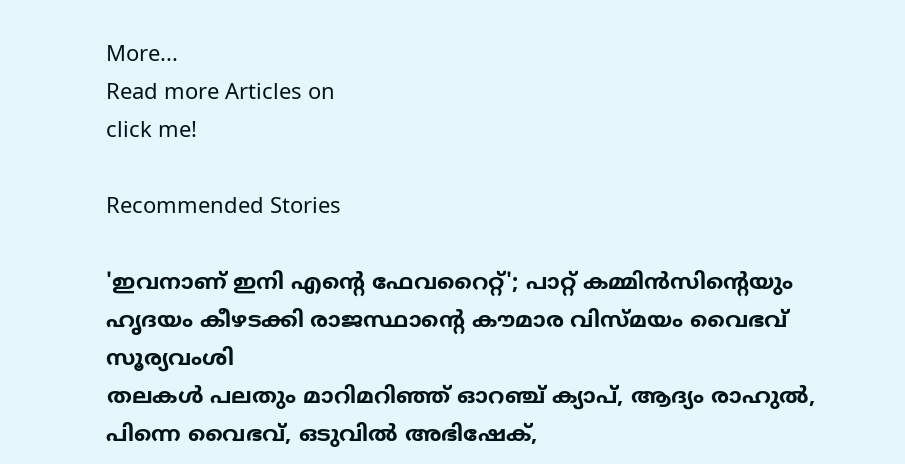More...
Read more Articles on
click me!

Recommended Stories

'ഇവനാണ് ഇനി എന്‍റെ ഫേവറൈറ്റ്'; പാറ്റ് കമ്മിൻസിന്‍റെയും ഹൃദയം കീഴടക്കി രാജസ്ഥാന്‍റെ കൗമാര വിസ്മയം വൈഭവ് സൂര്യവംശി
തലകള്‍ പലതും മാറിമറിഞ്ഞ് ഓറഞ്ച് ക്യാപ്, ആദ്യം രാഹുല്‍, പിന്നെ വൈഭവ്, ഒടുവില്‍ അഭിഷേക്,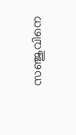സഞ്ജുവിനെ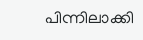പിന്നിലാക്കി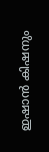ഇഷാൻ കിഷനും